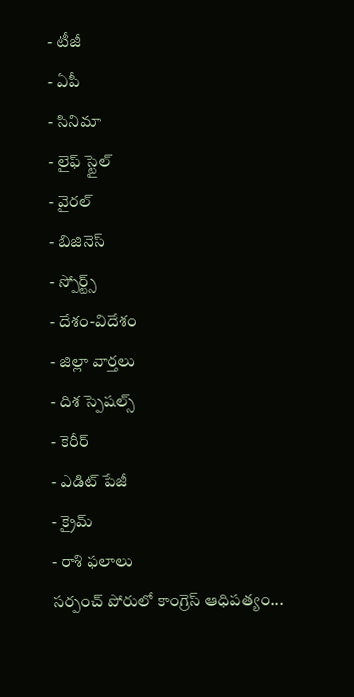- టీజీ
- ఏపీ
- సినిమా
- లైఫ్ స్టైల్
- వైరల్
- బిజినెస్
- స్పోర్ట్స్
- దేశం-విదేశం
- జిల్లా వార్తలు
- దిశ స్పెషల్స్
- కెరీర్
- ఎడిట్ పేజీ
- క్రైమ్
- రాశి ఫలాలు
సర్పంచ్ పోరులో కాంగ్రెస్ ఆధిపత్యం...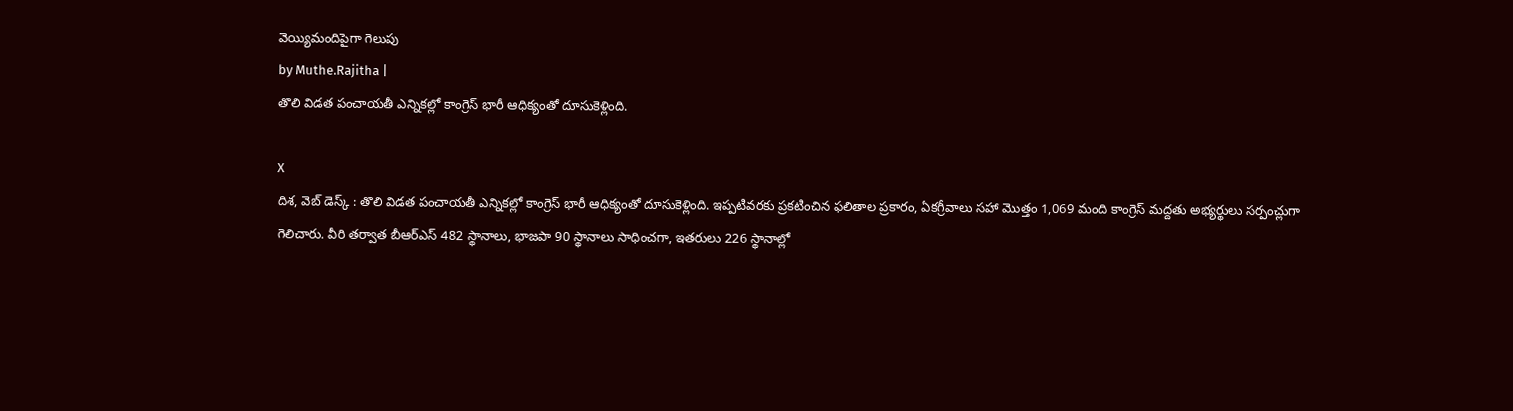వెయ్యిమందిపైగా గెలుపు
by Muthe.Rajitha |
తొలి విడత పంచాయతీ ఎన్నికల్లో కాంగ్రెస్ భారీ ఆధిక్యంతో దూసుకెళ్లింది.

X
దిశ, వెబ్ డెస్క్ : తొలి విడత పంచాయతీ ఎన్నికల్లో కాంగ్రెస్ భారీ ఆధిక్యంతో దూసుకెళ్లింది. ఇప్పటివరకు ప్రకటించిన ఫలితాల ప్రకారం, ఏకగ్రీవాలు సహా మొత్తం 1,069 మంది కాంగ్రెస్ మద్దతు అభ్యర్థులు సర్పంచ్లుగా గెలిచారు. వీరి తర్వాత బీఆర్ఎస్ 482 స్థానాలు, భాజపా 90 స్థానాలు సాధించగా, ఇతరులు 226 స్థానాల్లో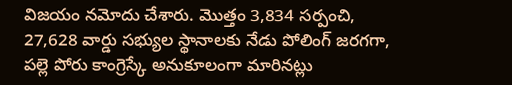విజయం నమోదు చేశారు. మొత్తం 3,834 సర్పంచి, 27,628 వార్డు సభ్యుల స్థానాలకు నేడు పోలింగ్ జరగగా, పల్లె పోరు కాంగ్రెస్కే అనుకూలంగా మారినట్లు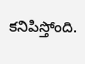కనిపిస్తోంది.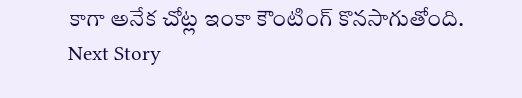కాగా అనేక చోట్ల ఇంకా కౌంటింగ్ కొనసాగుతోంది.
Next Story